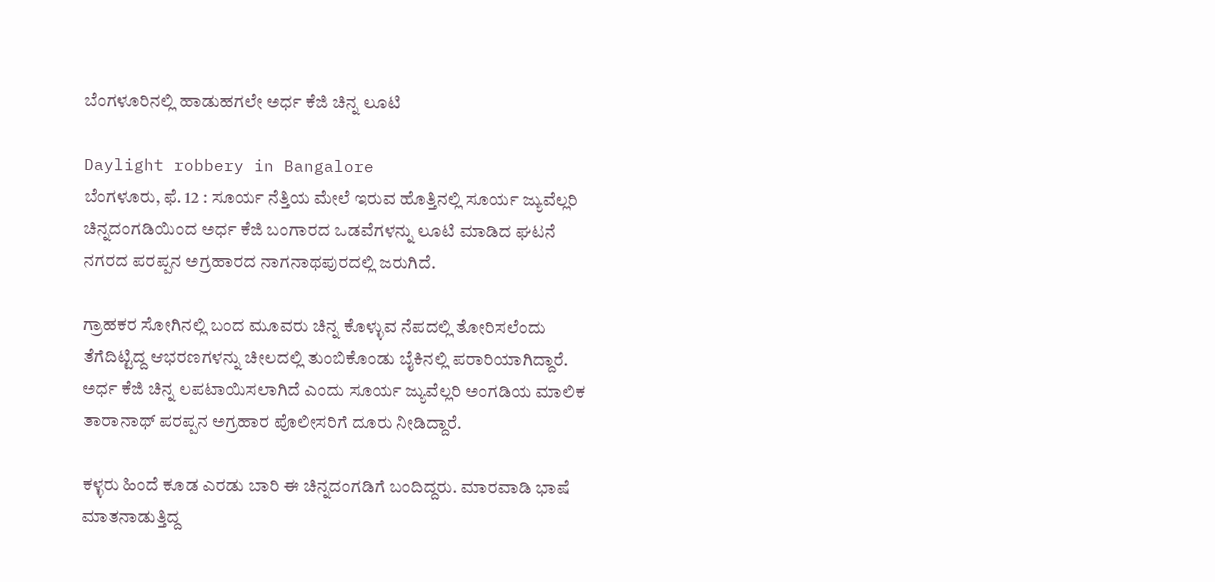ಬೆಂಗಳೂರಿನಲ್ಲಿ ಹಾಡುಹಗಲೇ ಅರ್ಧ ಕೆಜಿ ಚಿನ್ನ ಲೂಟಿ

Daylight robbery in Bangalore
ಬೆಂಗಳೂರು, ಫೆ. 12 : ಸೂರ್ಯ ನೆತ್ತಿಯ ಮೇಲೆ ಇರುವ ಹೊತ್ತಿನಲ್ಲಿ ಸೂರ್ಯ ಜ್ಯುವೆಲ್ಲರಿ ಚಿನ್ನದಂಗಡಿಯಿಂದ ಅರ್ಧ ಕೆಜಿ ಬಂಗಾರದ ಒಡವೆಗಳನ್ನು ಲೂಟಿ ಮಾಡಿದ ಘಟನೆ ನಗರದ ಪರಪ್ಪನ ಅಗ್ರಹಾರದ ನಾಗನಾಥಪುರದಲ್ಲಿ ಜರುಗಿದೆ.

ಗ್ರಾಹಕರ ಸೋಗಿನಲ್ಲಿ ಬಂದ ಮೂವರು ಚಿನ್ನ ಕೊಳ್ಳುವ ನೆಪದಲ್ಲಿ ತೋರಿಸಲೆಂದು ತೆಗೆದಿಟ್ಟಿದ್ದ ಆಭರಣಗಳನ್ನು ಚೀಲದಲ್ಲಿ ತುಂಬಿಕೊಂಡು ಬೈಕಿನಲ್ಲಿ ಪರಾರಿಯಾಗಿದ್ದಾರೆ. ಅರ್ಧ ಕೆಜಿ ಚಿನ್ನ ಲಪಟಾಯಿಸಲಾಗಿದೆ ಎಂದು ಸೂರ್ಯ ಜ್ಯುವೆಲ್ಲರಿ ಅಂಗಡಿಯ ಮಾಲಿಕ ತಾರಾನಾಥ್ ಪರಪ್ಪನ ಅಗ್ರಹಾರ ಪೊಲೀಸರಿಗೆ ದೂರು ನೀಡಿದ್ದಾರೆ.

ಕಳ್ಳರು ಹಿಂದೆ ಕೂಡ ಎರಡು ಬಾರಿ ಈ ಚಿನ್ನದಂಗಡಿಗೆ ಬಂದಿದ್ದರು. ಮಾರವಾಡಿ ಭಾಷೆ ಮಾತನಾಡುತ್ತಿದ್ದ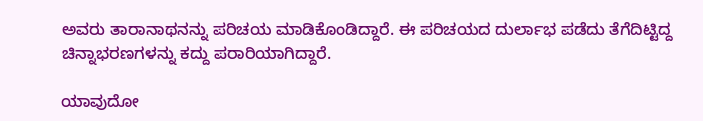ಅವರು ತಾರಾನಾಥನನ್ನು ಪರಿಚಯ ಮಾಡಿಕೊಂಡಿದ್ದಾರೆ. ಈ ಪರಿಚಯದ ದುರ್ಲಾಭ ಪಡೆದು ತೆಗೆದಿಟ್ಟಿದ್ದ ಚಿನ್ನಾಭರಣಗಳನ್ನು ಕದ್ದು ಪರಾರಿಯಾಗಿದ್ದಾರೆ.

ಯಾವುದೋ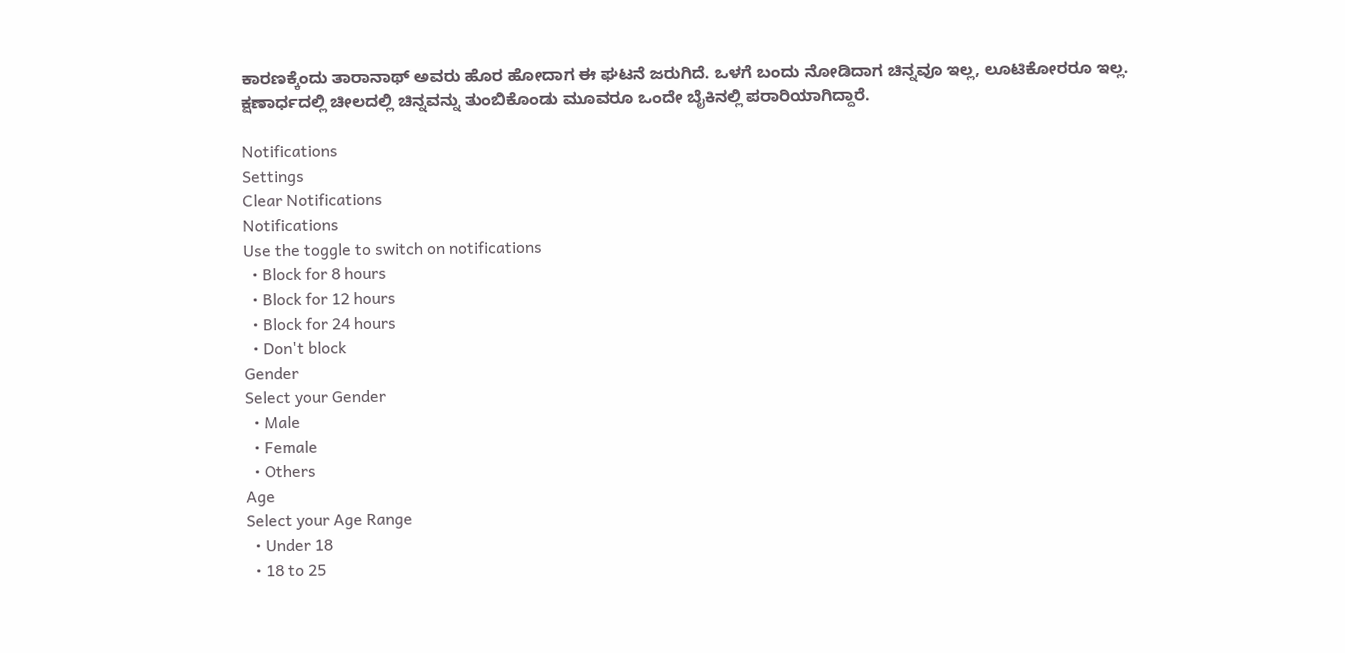ಕಾರಣಕ್ಕೆಂದು ತಾರಾನಾಥ್ ಅವರು ಹೊರ ಹೋದಾಗ ಈ ಘಟನೆ ಜರುಗಿದೆ. ಒಳಗೆ ಬಂದು ನೋಡಿದಾಗ ಚಿನ್ನವೂ ಇಲ್ಲ, ಲೂಟಿಕೋರರೂ ಇಲ್ಲ. ಕ್ಷಣಾರ್ಧದಲ್ಲಿ ಚೀಲದಲ್ಲಿ ಚಿನ್ನವನ್ನು ತುಂಬಿಕೊಂಡು ಮೂವರೂ ಒಂದೇ ಬೈಕಿನಲ್ಲಿ ಪರಾರಿಯಾಗಿದ್ದಾರೆ.

Notifications
Settings
Clear Notifications
Notifications
Use the toggle to switch on notifications
  • Block for 8 hours
  • Block for 12 hours
  • Block for 24 hours
  • Don't block
Gender
Select your Gender
  • Male
  • Female
  • Others
Age
Select your Age Range
  • Under 18
  • 18 to 25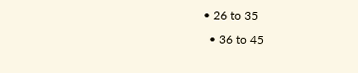• 26 to 35
  • 36 to 45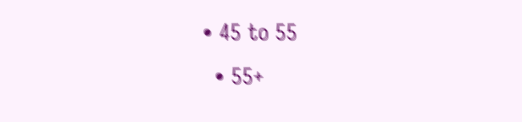• 45 to 55
  • 55+